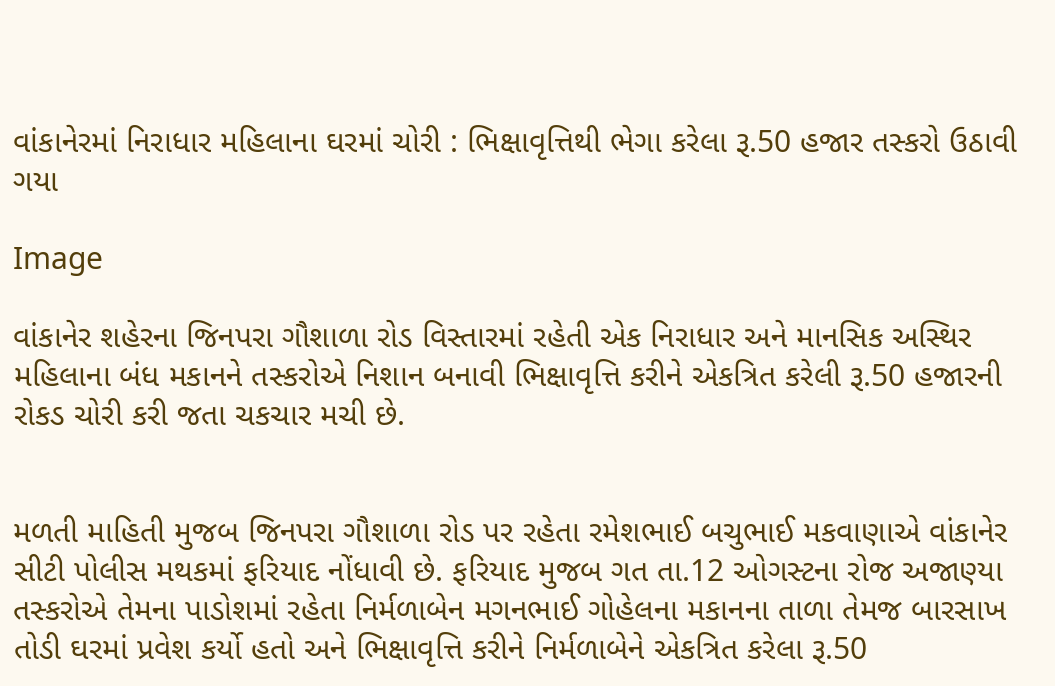વાંકાનેરમાં નિરાધાર મહિલાના ઘરમાં ચોરી : ભિક્ષાવૃત્તિથી ભેગા કરેલા રૂ.50 હજાર તસ્કરો ઉઠાવી ગયા

Image

વાંકાનેર શહેરના જિનપરા ગૌશાળા રોડ વિસ્તારમાં રહેતી એક નિરાધાર અને માનસિક અસ્થિર મહિલાના બંધ મકાનને તસ્કરોએ નિશાન બનાવી ભિક્ષાવૃત્તિ કરીને એકત્રિત કરેલી રૂ.50 હજારની રોકડ ચોરી કરી જતા ચકચાર મચી છે.


મળતી માહિતી મુજબ જિનપરા ગૌશાળા રોડ પર રહેતા રમેશભાઈ બચુભાઈ મકવાણાએ વાંકાનેર સીટી પોલીસ મથકમાં ફરિયાદ નોંધાવી છે. ફરિયાદ મુજબ ગત તા.12 ઓગસ્ટના રોજ અજાણ્યા તસ્કરોએ તેમના પાડોશમાં રહેતા નિર્મળાબેન મગનભાઈ ગોહેલના મકાનના તાળા તેમજ બારસાખ તોડી ઘરમાં પ્રવેશ કર્યો હતો અને ભિક્ષાવૃત્તિ કરીને નિર્મળાબેને એકત્રિત કરેલા રૂ.50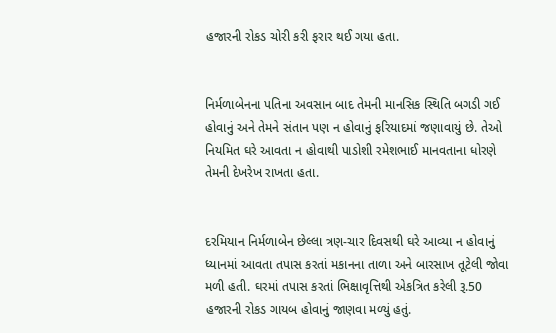હજારની રોકડ ચોરી કરી ફરાર થઈ ગયા હતા.


નિર્મળાબેનના પતિના અવસાન બાદ તેમની માનસિક સ્થિતિ બગડી ગઈ હોવાનું અને તેમને સંતાન પણ ન હોવાનું ફરિયાદમાં જણાવાયું છે. તેઓ નિયમિત ઘરે આવતા ન હોવાથી પાડોશી રમેશભાઈ માનવતાના ધોરણે તેમની દેખરેખ રાખતા હતા.


દરમિયાન નિર્મળાબેન છેલ્લા ત્રણ-ચાર દિવસથી ઘરે આવ્યા ન હોવાનું ધ્યાનમાં આવતા તપાસ કરતાં મકાનના તાળા અને બારસાખ તૂટેલી જોવા મળી હતી. ઘરમાં તપાસ કરતાં ભિક્ષાવૃત્તિથી એકત્રિત કરેલી રૂ.50 હજારની રોકડ ગાયબ હોવાનું જાણવા મળ્યું હતું.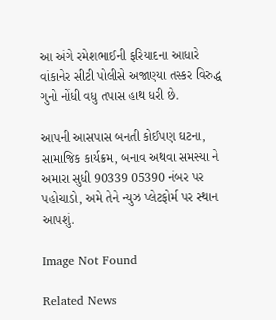આ અંગે રમેશભાઈની ફરિયાદના આધારે વાંકાનેર સીટી પોલીસે અજાણ્યા તસ્કર વિરુદ્ધ ગુનો નોંધી વધુ તપાસ હાથ ધરી છે.

આપની આસપાસ બનતી કોઈપણ ઘટના, સામાજિક કાર્યક્રમ, બનાવ અથવા સમસ્યા ને અમારા સુધી 90339 05390 નંબર પર પહોચાડો, અમે તેને ન્યુઝ પ્લેટફોર્મ પર સ્થાન આપશું.

Image Not Found

Related News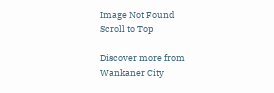Image Not Found
Scroll to Top

Discover more from Wankaner City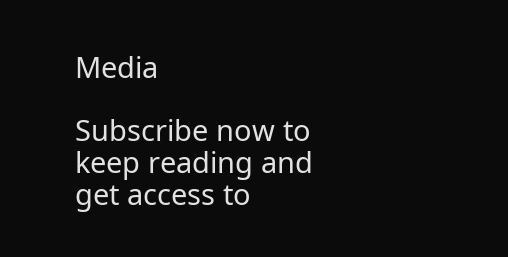Media

Subscribe now to keep reading and get access to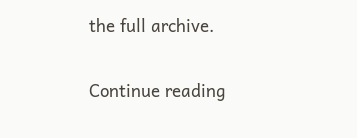the full archive.

Continue reading